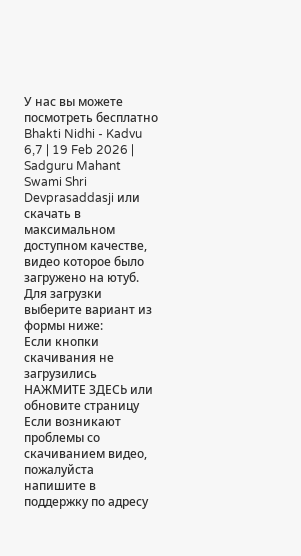У нас вы можете посмотреть бесплатно Bhakti Nidhi - Kadvu 6,7 | 19 Feb 2026 | Sadguru Mahant Swami Shri Devprasaddasji или скачать в максимальном доступном качестве, видео которое было загружено на ютуб. Для загрузки выберите вариант из формы ниже:
Если кнопки скачивания не
загрузились
НАЖМИТЕ ЗДЕСЬ или обновите страницу
Если возникают проблемы со скачиванием видео, пожалуйста напишите в поддержку по адресу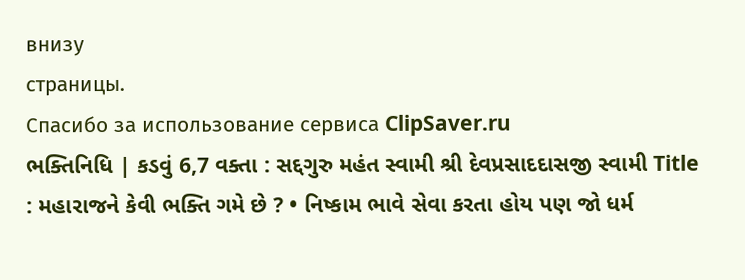внизу
страницы.
Спасибо за использование сервиса ClipSaver.ru
ભક્તિનિધિ | કડવું 6,7 વક્તા : સદ્દગુરુ મહંત સ્વામી શ્રી દેવપ્રસાદદાસજી સ્વામી Title : મહારાજને કેવી ભક્તિ ગમે છે ? • નિષ્કામ ભાવે સેવા કરતા હોય પણ જો ધર્મ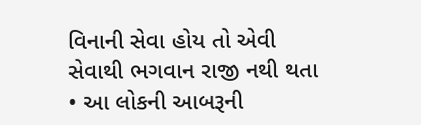વિનાની સેવા હોય તો એવી સેવાથી ભગવાન રાજી નથી થતા • આ લોકની આબરૂની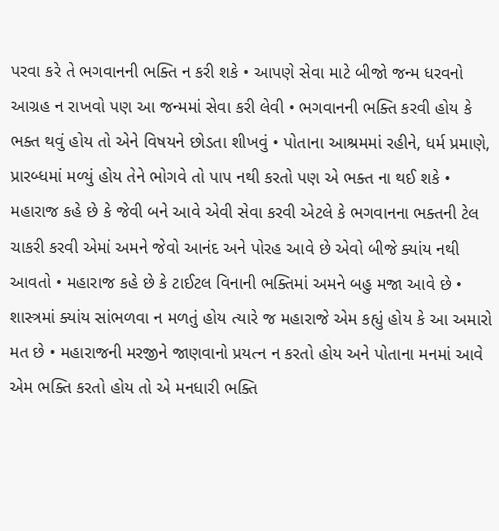પરવા કરે તે ભગવાનની ભક્તિ ન કરી શકે • આપણે સેવા માટે બીજો જન્મ ધરવનો આગ્રહ ન રાખવો પણ આ જન્મમાં સેવા કરી લેવી • ભગવાનની ભક્તિ કરવી હોય કે ભક્ત થવું હોય તો એને વિષયને છોડતા શીખવું • પોતાના આશ્રમમાં રહીને, ધર્મ પ્રમાણે, પ્રારબ્ધમાં મળ્યું હોય તેને ભોગવે તો પાપ નથી કરતો પણ એ ભક્ત ના થઈ શકે • મહારાજ કહે છે કે જેવી બને આવે એવી સેવા કરવી એટલે કે ભગવાનના ભક્તની ટેલ ચાકરી કરવી એમાં અમને જેવો આનંદ અને પોરહ આવે છે એવો બીજે ક્યાંય નથી આવતો • મહારાજ કહે છે કે ટાઈટલ વિનાની ભક્તિમાં અમને બહુ મજા આવે છે • શાસ્ત્રમાં ક્યાંય સાંભળવા ન મળતું હોય ત્યારે જ મહારાજે એમ કહ્યું હોય કે આ અમારો મત છે • મહારાજની મરજીને જાણવાનો પ્રયત્ન ન કરતો હોય અને પોતાના મનમાં આવે એમ ભક્તિ કરતો હોય તો એ મનધારી ભક્તિ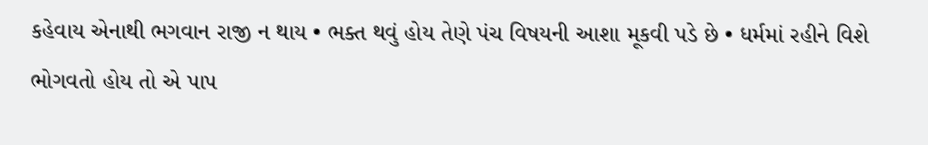કહેવાય એનાથી ભગવાન રાજી ન થાય • ભક્ત થવું હોય તેણે પંચ વિષયની આશા મૂકવી પડે છે • ધર્મમાં રહીને વિશે ભોગવતો હોય તો એ પાપ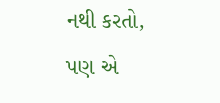નથી કરતો, પણ એ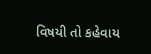વિષયી તો કહેવાય